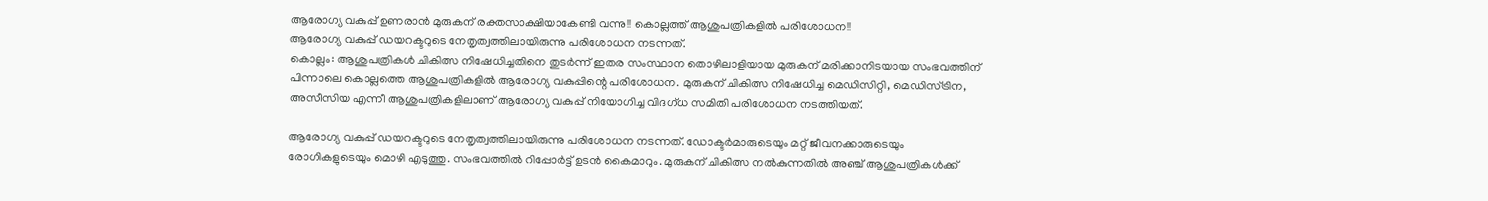ആരോഗ്യ വകുപ്പ് ഉണരാൻ മുരുകന് രക്തസാക്ഷിയാകേണ്ടി വന്നു!! കൊല്ലത്ത് ആശുപത്രികളിൽ പരിശോധന!!
ആരോഗ്യ വകുപ്പ് ഡയറക്ടറുടെ നേതൃത്വത്തിലായിരുന്നു പരിശോധന നടന്നത്.
കൊല്ലം: ആശുപത്രികൾ ചികിത്സ നിഷേധിച്ചതിനെ തുടർന്ന് ഇതര സംസ്ഥാന തൊഴിലാളിയായ മുരുകന് മരിക്കാനിടയായ സംഭവത്തിന് പിന്നാലെ കൊല്ലത്തെ ആശുപത്രികളിൽ ആരോഗ്യ വകുപ്പിന്റെ പരിശോധന. മുരുകന് ചികിത്സ നിഷേധിച്ച മെഡിസിറ്റി, മെഡിസ്ട്രിന, അസീസിയ എന്നീ ആശുപത്രികളിലാണ് ആരോഗ്യ വകുപ്പ് നിയോഗിച്ച വിദഗ്ധ സമിതി പരിശോധന നടത്തിയത്.

ആരോഗ്യ വകുപ്പ് ഡയറക്ടറുടെ നേതൃത്വത്തിലായിരുന്നു പരിശോധന നടന്നത്. ഡോക്ടർമാരുടെയും മറ്റ് ജീവനക്കാരുടെയും രോഗികളുടെയും മൊഴി എടുത്തു. സംഭവത്തിൽ റിപ്പോർട്ട് ഉടൻ കൈമാറും. മുരുകന് ചികിത്സ നൽകുന്നതിൽ അഞ്ച് ആശുപത്രികൾക്ക്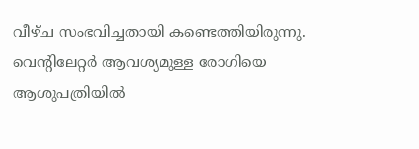വീഴ്ച സംഭവിച്ചതായി കണ്ടെത്തിയിരുന്നു.
വെന്റിലേറ്റർ ആവശ്യമുള്ള രോഗിയെ ആശുപത്രിയിൽ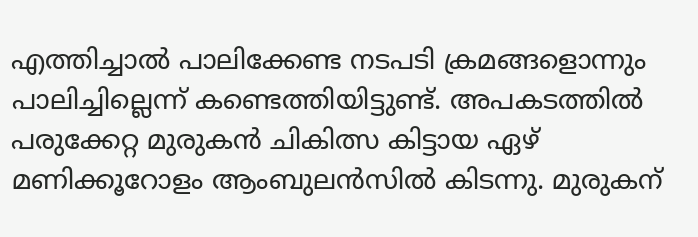എത്തിച്ചാൽ പാലിക്കേണ്ട നടപടി ക്രമങ്ങളൊന്നും പാലിച്ചില്ലെന്ന് കണ്ടെത്തിയിട്ടുണ്ട്. അപകടത്തിൽ പരുക്കേറ്റ മുരുകൻ ചികിത്സ കിട്ടായ ഏഴ് മണിക്കൂറോളം ആംബുലൻസിൽ കിടന്നു. മുരുകന്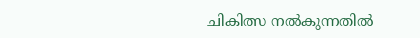ചികിത്സ നൽകുന്നതിൽ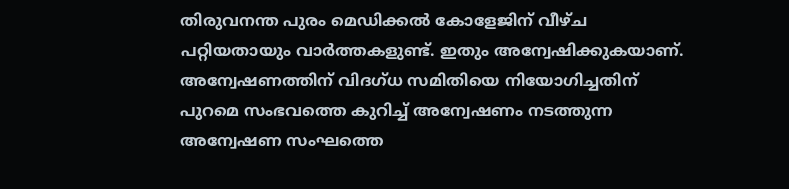തിരുവനന്ത പുരം മെഡിക്കൽ കോളേജിന് വീഴ്ച പറ്റിയതായും വാർത്തകളുണ്ട്. ഇതും അന്വേഷിക്കുകയാണ്.
അന്വേഷണത്തിന് വിദഗ്ധ സമിതിയെ നിയോഗിച്ചതിന് പുറമെ സംഭവത്തെ കുറിച്ച് അന്വേഷണം നടത്തുന്ന അന്വേഷണ സംഘത്തെ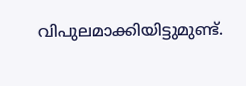വിപുലമാക്കിയിട്ടുമുണ്ട്.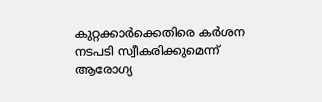കുറ്റക്കാർക്കെതിരെ കർശന നടപടി സ്വീകരിക്കുമെന്ന് ആരോഗ്യ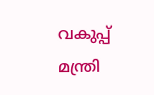വകുപ്പ് മന്ത്രി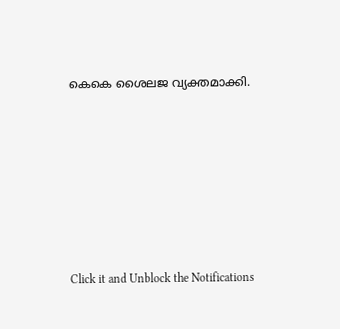കെകെ ശൈലജ വ്യക്തമാക്കി.












Click it and Unblock the Notifications